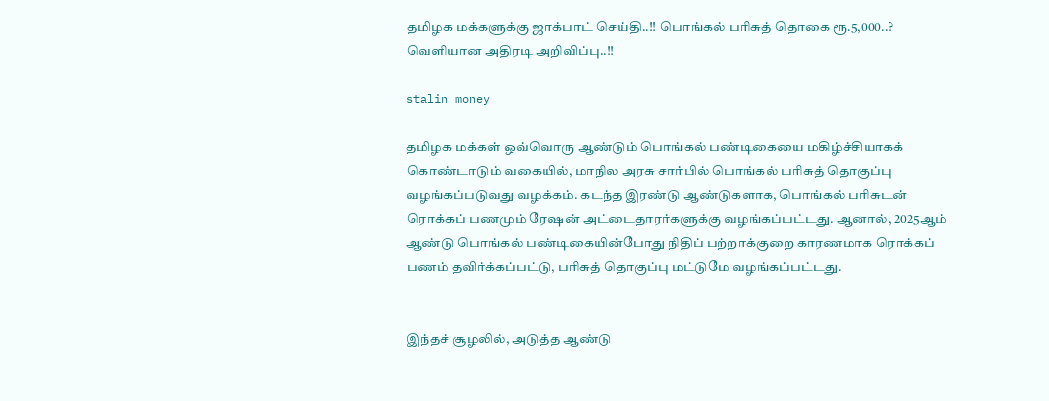தமிழக மக்களுக்கு ஜாக்பாட் செய்தி..!! பொங்கல் பரிசுத் தொகை ரூ.5,000..? வெளியான அதிரடி அறிவிப்பு..!!

stalin money

தமிழக மக்கள் ஒவ்வொரு ஆண்டும் பொங்கல் பண்டிகையை மகிழ்ச்சியாகக் கொண்டாடும் வகையில், மாநில அரசு சார்பில் பொங்கல் பரிசுத் தொகுப்பு வழங்கப்படுவது வழக்கம். கடந்த இரண்டு ஆண்டுகளாக, பொங்கல் பரிசுடன் ரொக்கப் பணமும் ரேஷன் அட்டைதாரர்களுக்கு வழங்கப்பட்டது. ஆனால், 2025ஆம் ஆண்டு பொங்கல் பண்டிகையின்போது நிதிப் பற்றாக்குறை காரணமாக ரொக்கப் பணம் தவிர்க்கப்பட்டு, பரிசுத் தொகுப்பு மட்டுமே வழங்கப்பட்டது.


இந்தச் சூழலில், அடுத்த ஆண்டு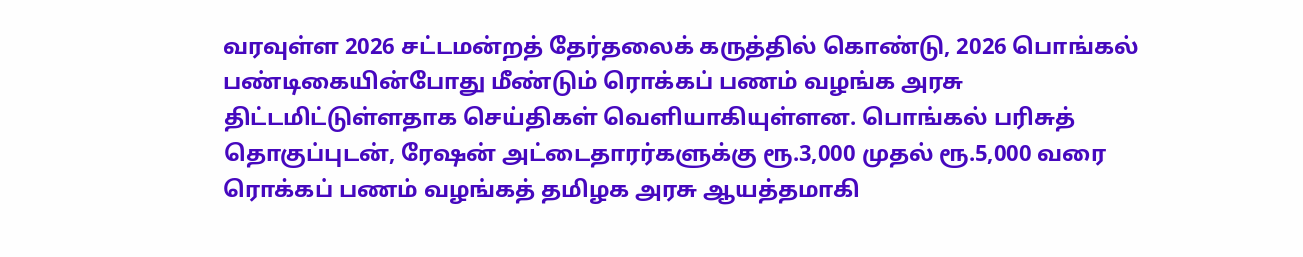வரவுள்ள 2026 சட்டமன்றத் தேர்தலைக் கருத்தில் கொண்டு, 2026 பொங்கல் பண்டிகையின்போது மீண்டும் ரொக்கப் பணம் வழங்க அரசு திட்டமிட்டுள்ளதாக செய்திகள் வெளியாகியுள்ளன. பொங்கல் பரிசுத் தொகுப்புடன், ரேஷன் அட்டைதாரர்களுக்கு ரூ.3,000 முதல் ரூ.5,000 வரை ரொக்கப் பணம் வழங்கத் தமிழக அரசு ஆயத்தமாகி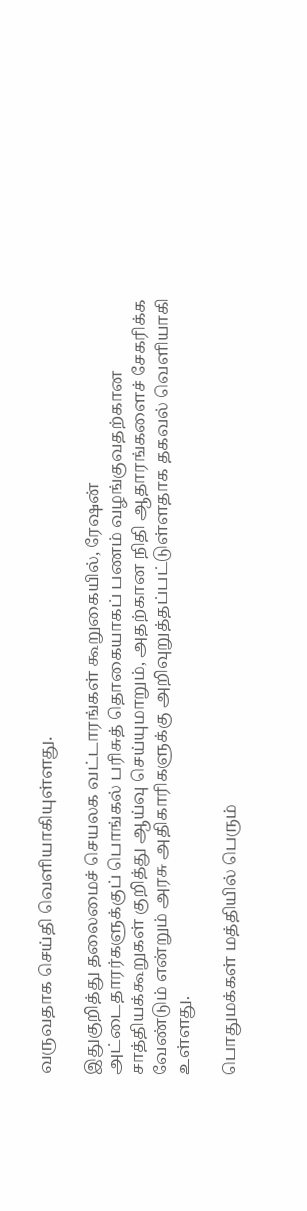வருவதாக செய்தி வெளியாகியுள்ளது.

இதுகுறித்து தலைமைச் செயலக வட்டாரங்கள் கூறுகையில், ரேஷன் அட்டைதாரர்களுக்குப் பொங்கல் பரிசுத் தொகையாகப் பணம் வழங்குவதற்கான சாத்தியக்கூறுகள் குறித்து ஆய்வு செய்யுமாறும், அதற்கான நிதி ஆதாரங்களைச் சேகரிக்க வேண்டும் என்றும் அரசு அதிகாரிகளுக்கு அறிவுறுத்தப்பட்டுள்ளதாக தகவல் வெளியாகி உள்ளது.

பொதுமக்கள் மத்தியில் பெரும்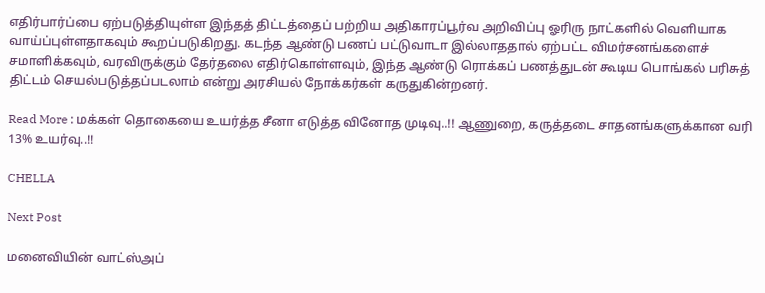எதிர்பார்ப்பை ஏற்படுத்தியுள்ள இந்தத் திட்டத்தைப் பற்றிய அதிகாரப்பூர்வ அறிவிப்பு ஓரிரு நாட்களில் வெளியாக வாய்ப்புள்ளதாகவும் கூறப்படுகிறது. கடந்த ஆண்டு பணப் பட்டுவாடா இல்லாததால் ஏற்பட்ட விமர்சனங்களைச் சமாளிக்கவும், வரவிருக்கும் தேர்தலை எதிர்கொள்ளவும், இந்த ஆண்டு ரொக்கப் பணத்துடன் கூடிய பொங்கல் பரிசுத் திட்டம் செயல்படுத்தப்படலாம் என்று அரசியல் நோக்கர்கள் கருதுகின்றனர்.

Read More : மக்கள் தொகையை உயர்த்த சீனா எடுத்த வினோத முடிவு..!! ஆணுறை, கருத்தடை சாதனங்களுக்கான வரி 13% உயர்வு..!!

CHELLA

Next Post

மனைவியின் வாட்ஸ்அப்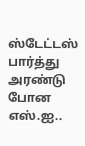ஸ்டேட்டஸ் பார்த்து அரண்டு போன எஸ்.ஐ..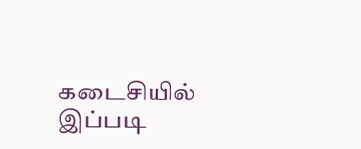கடைசியில் இப்படி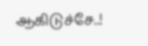ஆகிடுச்சே..!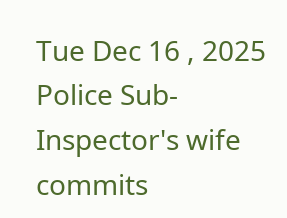Tue Dec 16 , 2025
Police Sub-Inspector's wife commits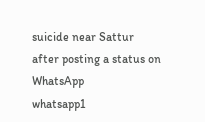suicide near Sattur after posting a status on WhatsApp
whatsapp1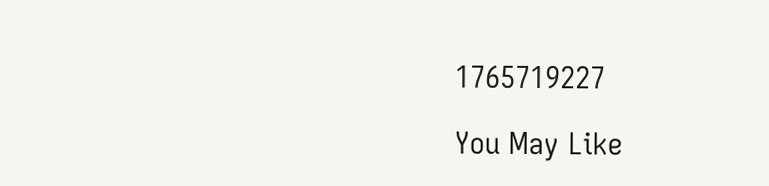1765719227

You May Like